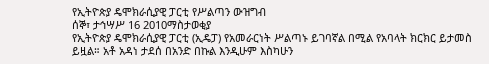የኢትዮጵያ ዴሞክራሲያዊ ፓርቲ የሥልጣን ውዝግብ
ሰኞ፣ ታኅሣሥ 16 2010ማስታወቂያ
የኢትዮጵያ ዴሞክራሲያዊ ፓርቲ (ኢዴፓ) የአመራርነት ሥልጣኑ ይገባኛል በሚል የአባላት ክርክር ይታመስ ይዟል። አቶ አዳነ ታደሰ በአንድ በኩል እንዲሁም እስካሁን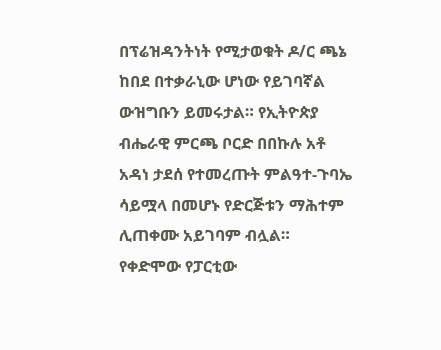በፕሬዝዳንትነት የሚታወቁት ዶ/ር ጫኔ ከበደ በተቃራኒው ሆነው የይገባኛል ውዝግቡን ይመሩታል። የኢትዮጵያ ብሔራዊ ምርጫ ቦርድ በበኩሉ አቶ አዳነ ታደሰ የተመረጡት ምልዓተ-ጉባኤ ሳይሟላ በመሆኑ የድርጅቱን ማሕተም ሊጠቀሙ አይገባም ብሏል። የቀድሞው የፓርቲው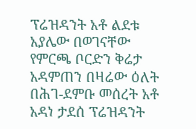ፕሬዝዳንት አቶ ልደቱ አያሌው በወገናቸው የምርጫ ቦርድን ቅሬታ አዳምጠን በዛሬው ዕለት በሕገ-ደምቡ መሰረት አቶ አዳነ ታደሰ ፕሬዝዳንት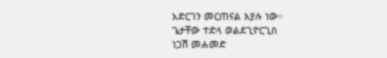አድርገን መርጠናል እያሉ ነው።
ጌታቸው ተድላ ወልደጊዮርጊስ
ነጋሽ መሐመድ